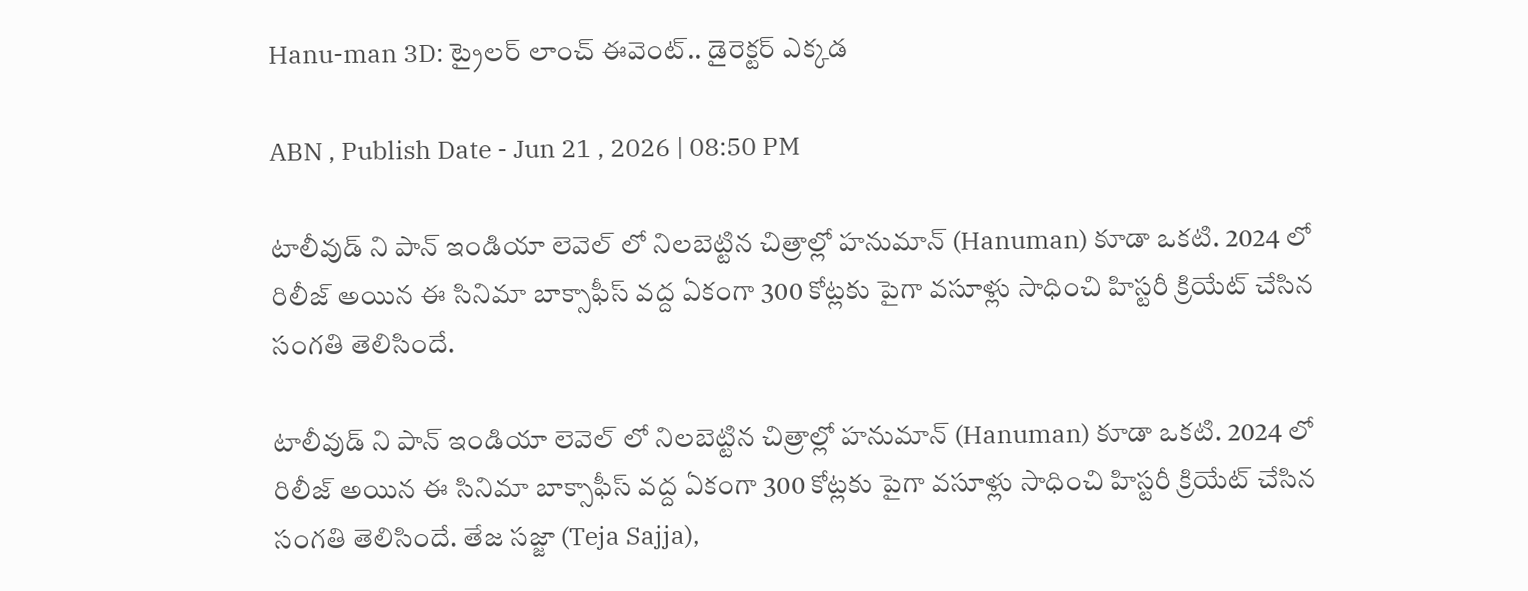Hanu-man 3D: ట్రైలర్ లాంచ్ ఈవెంట్.. డైరెక్టర్ ఎక్కడ

ABN , Publish Date - Jun 21 , 2026 | 08:50 PM

టాలీవుడ్ ని పాన్ ఇండియా లెవెల్ లో నిలబెట్టిన చిత్రాల్లో హనుమాన్ (Hanuman) కూడా ఒకటి. 2024 లో రిలీజ్ అయిన ఈ సినిమా బాక్సాఫీస్ వద్ద ఏకంగా 300 కోట్లకు పైగా వసూళ్లు సాధించి హిస్టరీ క్రియేట్ చేసిన సంగతి తెలిసిందే.

టాలీవుడ్ ని పాన్ ఇండియా లెవెల్ లో నిలబెట్టిన చిత్రాల్లో హనుమాన్ (Hanuman) కూడా ఒకటి. 2024 లో రిలీజ్ అయిన ఈ సినిమా బాక్సాఫీస్ వద్ద ఏకంగా 300 కోట్లకు పైగా వసూళ్లు సాధించి హిస్టరీ క్రియేట్ చేసిన సంగతి తెలిసిందే. తేజ సజ్జా (Teja Sajja),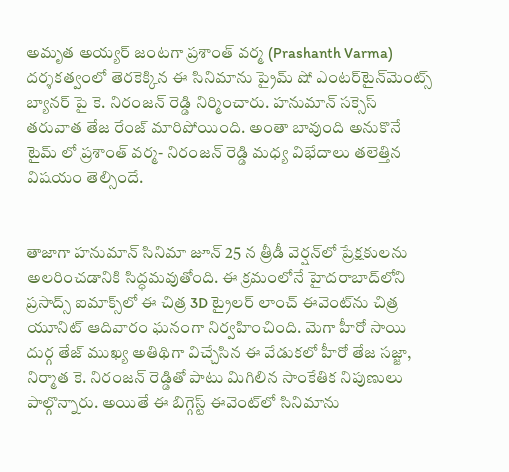అమృత అయ్యర్ జంటగా ప్రశాంత్ వర్మ (Prashanth Varma) దర్శకత్వంలో తెరకెక్కిన ఈ సినిమాను ప్రైమ్ షో ఎంటర్‌టైన్‌మెంట్స్ బ్యానర్ పై కె. నిరంజన్ రెడ్డి నిర్మించారు. హనుమాన్ సక్సెస్ తరువాత తేజ రేంజ్ మారిపోయింది. అంతా బావుంది అనుకొనే టైమ్ లో ప్రశాంత్ వర్మ- నిరంజన్ రెడ్డి మధ్య విభేదాలు తలెత్తిన విషయం తెల్సిందే.


తాజాగా హనుమాన్ సినిమా జూన్ 25 న త్రీడీ వెర్షన్‌లో ప్రేక్షకులను అలరించడానికి సిద్ధమవుతోంది. ఈ క్రమంలోనే హైదరాబాద్‌లోని ప్రసాద్స్ ఐమాక్స్‌లో ఈ చిత్ర 3D ట్రైలర్ లాంచ్ ఈవెంట్‌ను చిత్ర యూనిట్ ఆదివారం ఘనంగా నిర్వహించింది. మెగా హీరో సాయి దుర్గ తేజ్ ముఖ్య అతిథిగా విచ్చేసిన ఈ వేడుకలో హీరో తేజ సజ్జా, నిర్మాత కె. నిరంజన్ రెడ్డితో పాటు మిగిలిన సాంకేతిక నిపుణులు పాల్గొన్నారు. అయితే ఈ బిగ్గెస్ట్ ఈవెంట్‌లో సినిమాను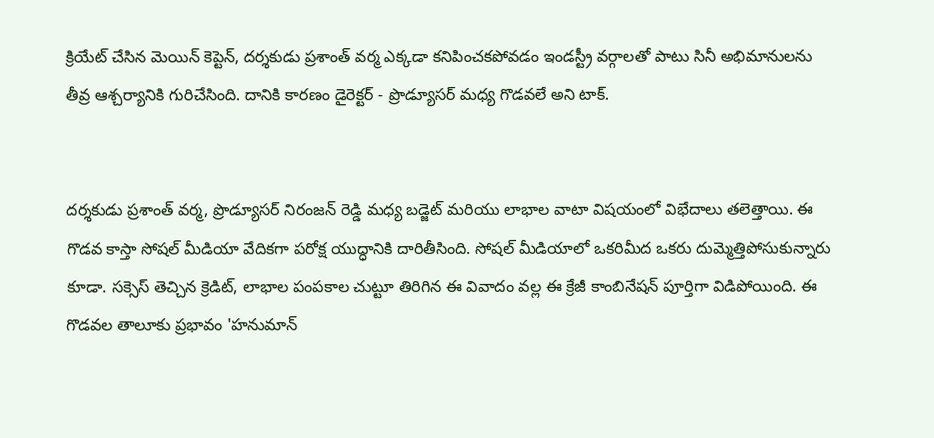క్రియేట్ చేసిన మెయిన్ కెప్టెన్, దర్శకుడు ప్రశాంత్ వర్మ ఎక్కడా కనిపించకపోవడం ఇండస్ట్రీ వర్గాలతో పాటు సినీ అభిమానులను తీవ్ర ఆశ్చర్యానికి గురిచేసింది. దానికి కారణం డైరెక్టర్ - ప్రొడ్యూసర్ మధ్య గొడవలే అని టాక్.


దర్శకుడు ప్రశాంత్ వర్మ, ప్రొడ్యూసర్ నిరంజన్ రెడ్డి మధ్య బడ్జెట్ మరియు లాభాల వాటా విషయంలో విభేదాలు తలెత్తాయి. ఈ గొడవ కాస్తా సోషల్ మీడియా వేదికగా పరోక్ష యుద్ధానికి దారితీసింది. సోషల్ మీడియాలో ఒకరిమీద ఒకరు దుమ్మెత్తిపోసుకున్నారు కూడా. సక్సెస్ తెచ్చిన క్రెడిట్, లాభాల పంపకాల చుట్టూ తిరిగిన ఈ వివాదం వల్ల ఈ క్రేజీ కాంబినేషన్ పూర్తిగా విడిపోయింది. ఈ గొడవల తాలూకు ప్రభావం 'హనుమాన్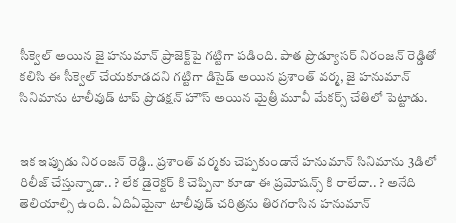సీక్వెల్ అయిన జై హనుమాన్ ప్రాజెక్ట్‌పై గట్టిగా పడింది. పాత ప్రొడ్యూసర్ నిరంజన్ రెడ్డితో కలిసి ఈ సీక్వెల్ చేయకూడదని గట్టిగా డిసైడ్ అయిన ప్రశాంత్ వర్మ, జై హనుమాన్ సినిమాను టాలీవుడ్ టాప్ ప్రొడక్షన్ హౌస్ అయిన మైత్రీ మూవీ మేకర్స్ చేతిలో పెట్టాడు.


ఇక ఇప్పుడు నిరంజన్ రెడ్డి.. ప్రశాంత్ వర్మకు చెప్పకుండానే హనుమాన్ సినిమాను 3డిలో రిలీజ్ చేస్తున్నాడా.. ? లేక డైరెక్టర్ కి చెప్పినా కూడా ఈ ప్రమోషన్స్ కి రాలేదా.. ? అనేది తెలియాల్సి ఉంది. ఏదిఏమైనా టాలీవుడ్ చరిత్రను తిరగరాసిన హనుమాన్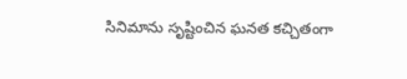సినిమాను సృష్టించిన ఘనత కచ్చితంగా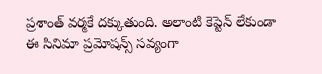ప్రశాంత్ వర్మకే దక్కుతుంది. అలాంటి కెప్టెన్ లేకుండా ఈ సినిమా ప్రమోషన్స్ సవ్యంగా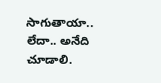సాగుతాయా.. లేదా.. అనేది చూడాలి.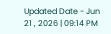Updated Date - Jun 21 , 2026 | 09:14 PM